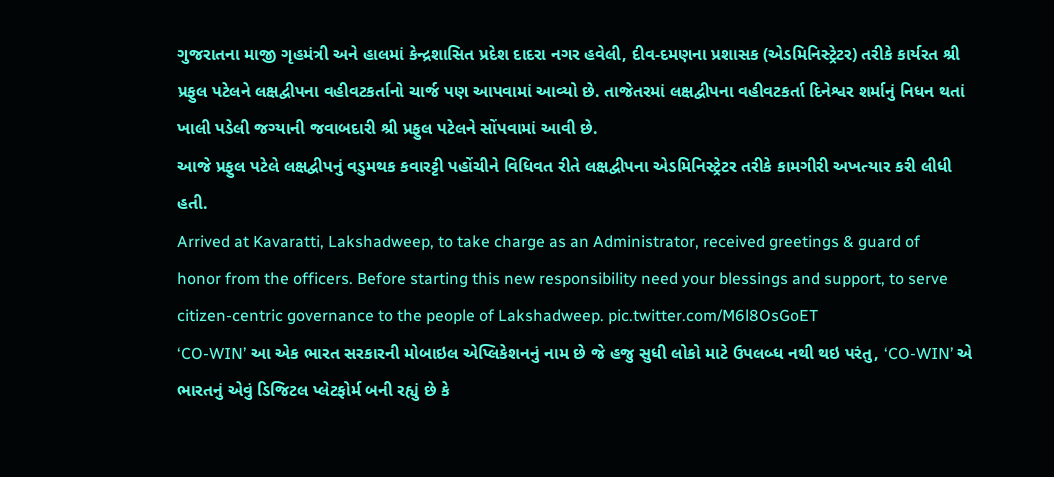ગુજરાતના માજી ગૃહમંત્રી અને હાલમાં કેન્દ્રશાસિત પ્રદેશ દાદરા નગર હવેલી, દીવ-દમણના પ્રશાસક (એડમિનિસ્ટ્રેટર) તરીકે કાર્યરત શ્રી પ્રફુલ પટેલને લક્ષદ્વીપના વહીવટકર્તાનો ચાર્જ પણ આપવામાં આવ્યો છે. તાજેતરમાં લક્ષદ્વીપના વહીવટકર્તા દિનેશ્વર શર્માનું નિધન થતાં ખાલી પડેલી જગ્યાની જવાબદારી શ્રી પ્રફુલ પટેલને સોંપવામાં આવી છે.
આજે પ્રફુલ પટેલે લક્ષદ્વીપનું વડુમથક કવારટ્ટી પહોંચીને વિધિવત રીતે લક્ષદ્વીપના એડમિનિસ્ટ્રેટર તરીકે કામગીરી અખત્યાર કરી લીધી હતી.
Arrived at Kavaratti, Lakshadweep, to take charge as an Administrator, received greetings & guard of honor from the officers. Before starting this new responsibility need your blessings and support, to serve citizen-centric governance to the people of Lakshadweep. pic.twitter.com/M6l8OsGoET
‘CO-WIN’ આ એક ભારત સરકારની મોબાઇલ એપ્લિકેશનનું નામ છે જે હજુ સુધી લોકો માટે ઉપલબ્ધ નથી થઇ પરંતુ, ‘CO-WIN’ એ ભારતનું એવું ડિજિટલ પ્લેટફોર્મ બની રહ્યું છે કે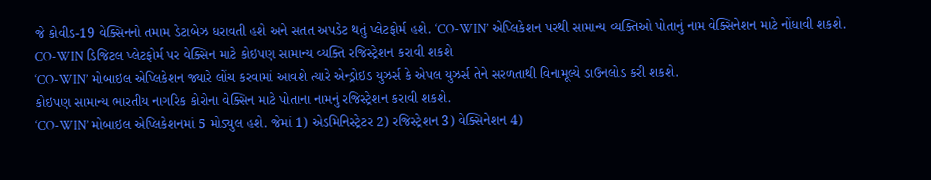જે કોવીડ-19 વેક્સિનનો તમામ ડેટાબેઝ ધરાવતી હશે અને સતત અપડેટ થતું પ્લેટફોર્મ હશે. ‘CO-WIN’ એપ્લિકેશન પરથી સામાન્ય વ્યક્તિઓ પોતાનું નામ વેક્સિનેશન માટે નોંધાવી શકશે.
CO-WIN ડિજિટલ પ્લેટફોર્મ પર વેક્સિન માટે કોઇપણ સામાન્ય વ્યક્તિ રજિસ્ટ્રેશન કરાવી શકશે
‘CO-WIN’ મોબાઇલ એપ્લિકેશન જ્યારે લોંચ કરવામાં આવશે ત્યારે એન્ડ્રોઇડ યુઝર્સ કે એપલ યુઝર્સ તેને સરળતાથી વિનામૂલ્યે ડાઉનલોડ કરી શકશે.
કોઇપણ સામાન્ય ભારતીય નાગરિક કોરોના વેક્સિન માટે પોતાના નામનું રજિસ્ટ્રેશન કરાવી શકશે.
‘CO-WIN’ મોબાઇલ એપ્લિકેશનમાં 5 મોડ્યુલ હશે. જેમાં 1) એડમિનિસ્ટ્રેટર 2) રજિસ્ટ્રેશન 3) વેક્સિનેશન 4)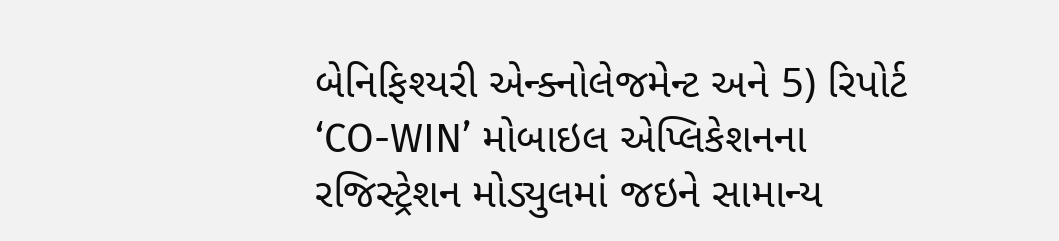બેનિફિશ્યરી એન્ક્નોલેજમેન્ટ અને 5) રિપોર્ટ
‘CO-WIN’ મોબાઇલ એપ્લિકેશનના રજિસ્ટ્રેશન મોડ્યુલમાં જઇને સામાન્ય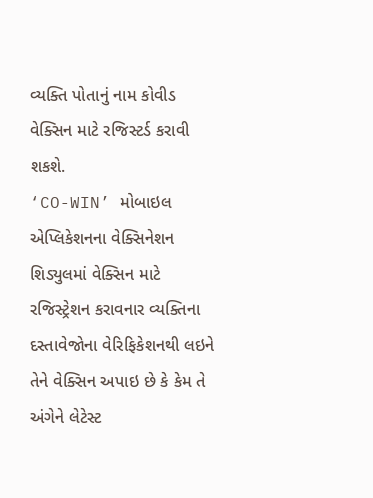વ્યક્તિ પોતાનું નામ કોવીડ વેક્સિન માટે રજિસ્ટર્ડ કરાવી શકશે.
‘CO-WIN’ મોબાઇલ એપ્લિકેશનના વેક્સિનેશન શિડ્યુલમાં વેક્સિન માટે રજિસ્ટ્રેશન કરાવનાર વ્યક્તિના દસ્તાવેજોના વેરિફિકેશનથી લઇને તેને વેક્સિન અપાઇ છે કે કેમ તે અંગેને લેટેસ્ટ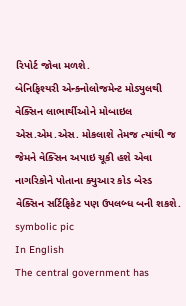રિપોર્ટ જોવા મળશે.
બેનિફિશ્યરી એન્ક્નોલોજમેન્ટ મોડ્યુલથી વેક્સિન લાભાર્થીઓને મોબાઇલ એસ.એમ.એસ. મોકલાશે તેમજ ત્યાંથી જ જેમને વેક્સિન અપાઇ ચૂકી હશે એવા નાગરિકોને પોતાના ક્યુઆર કોડ બેસ્ડ વેક્સિન સર્ટિફિકેટ પણ ઉપલબ્ધ બની શકશે.
symbolic pic
In English
The central government has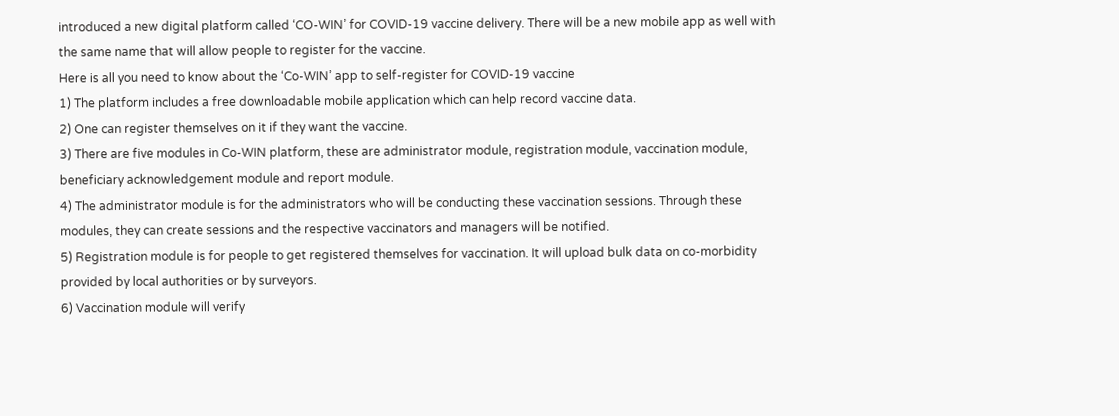introduced a new digital platform called ‘CO-WIN’ for COVID-19 vaccine delivery. There will be a new mobile app as well with the same name that will allow people to register for the vaccine.
Here is all you need to know about the ‘Co-WIN’ app to self-register for COVID-19 vaccine
1) The platform includes a free downloadable mobile application which can help record vaccine data.
2) One can register themselves on it if they want the vaccine.
3) There are five modules in Co-WIN platform, these are administrator module, registration module, vaccination module, beneficiary acknowledgement module and report module.
4) The administrator module is for the administrators who will be conducting these vaccination sessions. Through these modules, they can create sessions and the respective vaccinators and managers will be notified.
5) Registration module is for people to get registered themselves for vaccination. It will upload bulk data on co-morbidity provided by local authorities or by surveyors.
6) Vaccination module will verify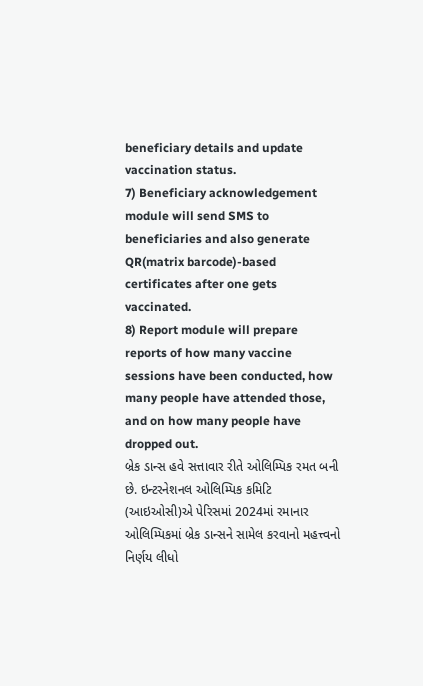beneficiary details and update vaccination status.
7) Beneficiary acknowledgement module will send SMS to beneficiaries and also generate QR(matrix barcode)-based certificates after one gets vaccinated.
8) Report module will prepare reports of how many vaccine sessions have been conducted, how many people have attended those, and on how many people have dropped out.
બ્રેક ડાન્સ હવે સત્તાવાર રીતે ઓલિમ્પિક રમત બની છે. ઇન્ટરનેશનલ ઓલિમ્પિક કમિટિ (આઇઓસી)એ પેરિસમાં 2024માં રમાનાર ઓલિમ્પિકમાં બ્રેક ડાન્સને સામેલ કરવાનો મહત્ત્વનો નિર્ણય લીધો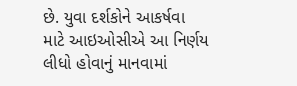છે. યુવા દર્શકોને આકર્ષવા માટે આઇઓસીએ આ નિર્ણય લીધો હોવાનું માનવામાં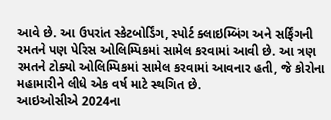આવે છે. આ ઉપરાંત સ્કેટબોર્ડિંગ, સ્પોર્ટ ક્લાઇમ્બિંગ અને સર્ફિંગની રમતને પણ પેરિસ ઓલિમ્પિકમાં સામેલ કરવામાં આવી છે. આ ત્રણ રમતને ટોક્યો ઓલિમ્પિકમાં સામેલ કરવામાં આવનાર હતી, જે કોરોના મહામારીને લીધે એક વર્ષ માટે સ્થગિત છે.
આઇઓસીએ 2024ના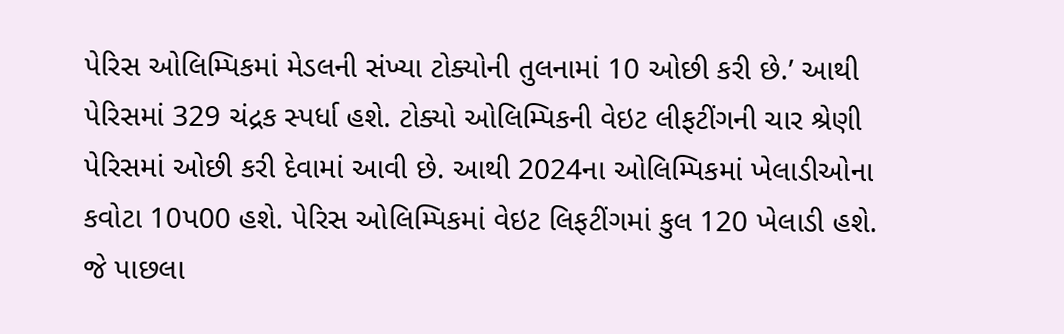પેરિસ ઓલિમ્પિકમાં મેડલની સંખ્યા ટોક્યોની તુલનામાં 10 ઓછી કરી છે.’ આથી પેરિસમાં 329 ચંદ્રક સ્પર્ધા હશે. ટોક્યો ઓલિમ્પિકની વેઇટ લીફટીંગની ચાર શ્રેણી પેરિસમાં ઓછી કરી દેવામાં આવી છે. આથી 2024ના ઓલિમ્પિકમાં ખેલાડીઓના કવોટા 10પ00 હશે. પેરિસ ઓલિમ્પિકમાં વેઇટ લિફટીંગમાં કુલ 120 ખેલાડી હશે. જે પાછલા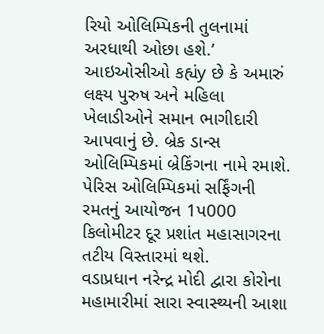રિયો ઓલિમ્પિકની તુલનામાં અરધાથી ઓછા હશે.’ આઇઓસીઓ કહ્યંy છે કે અમારું લક્ષ્ય પુરુષ અને મહિલા ખેલાડીઓને સમાન ભાગીદારી આપવાનું છે. બ્રેક ડાન્સ ઓલિમ્પિકમાં બ્રેકિંગના નામે રમાશે. પેરિસ ઓલિમ્પિકમાં સર્ફિંગની રમતનું આયોજન 1પ000 કિલોમીટર દૂર પ્રશાંત મહાસાગરના તટીય વિસ્તારમાં થશે.
વડાપ્રધાન નરેન્દ્ર મોદી દ્વારા કોરોના મહામારીમાં સારા સ્વાસ્થ્યની આશા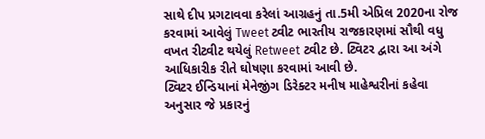સાથે દીપ પ્રગટાવવા કરેલાં આગ્રહનું તા.5મી એપ્રિલ 2020ના રોજ કરવામાં આવેલું Tweet ટ્વીટ ભારતીય રાજકારણમાં સૌથી વધુ વખત રીટ્વીટ થયેલું Retweet ટ્વીટ છે. ટ્વિટર દ્વારા આ અંગે આધિકારીક રીતે ઘોષણા કરવામાં આવી છે.
ટ્વિટર ઈન્ડિયાનાં મેનેજીંગ ડિરેક્ટર મનીષ માહેશ્વરીનાં કહેવા અનુસાર જે પ્રકારનું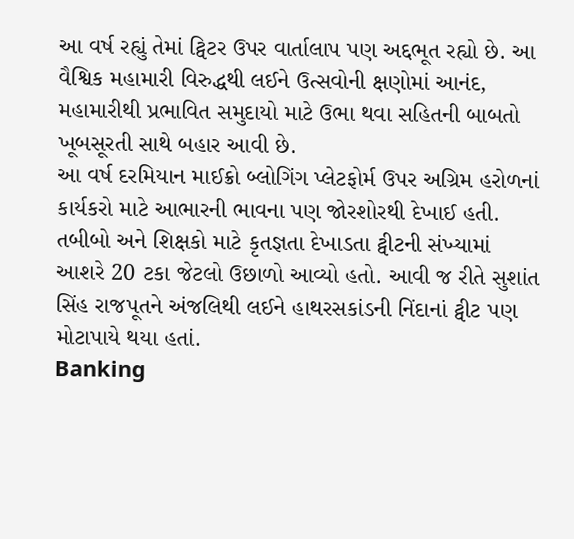આ વર્ષ રહ્યું તેમાં ટ્વિટર ઉપર વાર્તાલાપ પણ અદ્દભૂત રહ્યો છે. આ વૈશ્વિક મહામારી વિરુદ્ધથી લઈને ઉત્સવોની ક્ષણોમાં આનંદ, મહામારીથી પ્રભાવિત સમુદાયો માટે ઉભા થવા સહિતની બાબતો ખૂબસૂરતી સાથે બહાર આવી છે.
આ વર્ષ દરમિયાન માઈક્રો બ્લોગિંગ પ્લેટફોર્મ ઉપર અગ્રિમ હરોળનાં કાર્યકરો માટે આભારની ભાવના પણ જોરશોરથી દેખાઈ હતી. તબીબો અને શિક્ષકો માટે કૃતજ્ઞતા દેખાડતા ટ્વીટની સંખ્યામાં આશરે 20 ટકા જેટલો ઉછાળો આવ્યો હતો. આવી જ રીતે સુશાંત સિંહ રાજપૂતને અંજલિથી લઈને હાથરસકાંડની નિંદાનાં ટ્વીટ પણ મોટાપાયે થયા હતાં.
Banking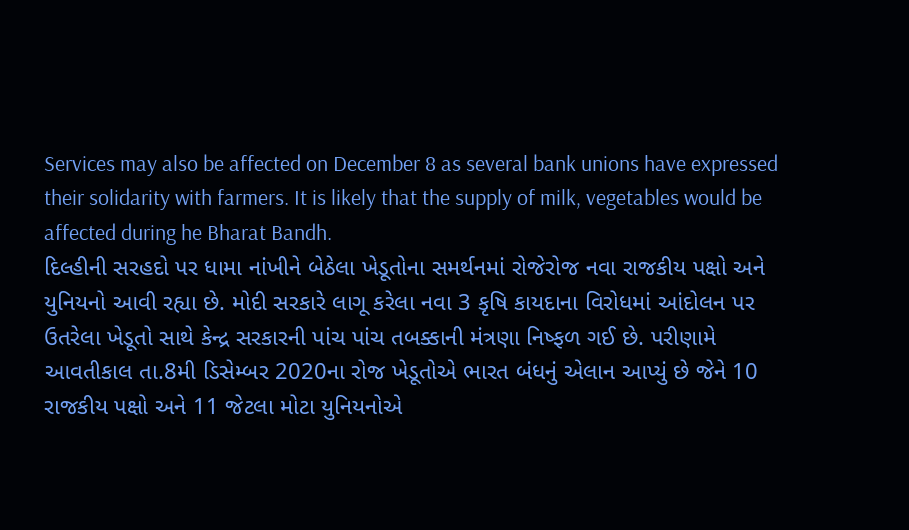Services may also be affected on December 8 as several bank unions have expressed their solidarity with farmers. It is likely that the supply of milk, vegetables would be affected during he Bharat Bandh.
દિલ્હીની સરહદો પર ધામા નાંખીને બેઠેલા ખેડૂતોના સમર્થનમાં રોજેરોજ નવા રાજકીય પક્ષો અને યુનિયનો આવી રહ્યા છે. મોદી સરકારે લાગૂ કરેલા નવા 3 કૃષિ કાયદાના વિરોધમાં આંદોલન પર ઉતરેલા ખેડૂતો સાથે કેન્દ્ર સરકારની પાંચ પાંચ તબક્કાની મંત્રણા નિષ્ફળ ગઈ છે. પરીણામે આવતીકાલ તા.8મી ડિસેમ્બર 2020ના રોજ ખેડૂતોએ ભારત બંધનું એલાન આપ્યું છે જેને 10 રાજકીય પક્ષો અને 11 જેટલા મોટા યુનિયનોએ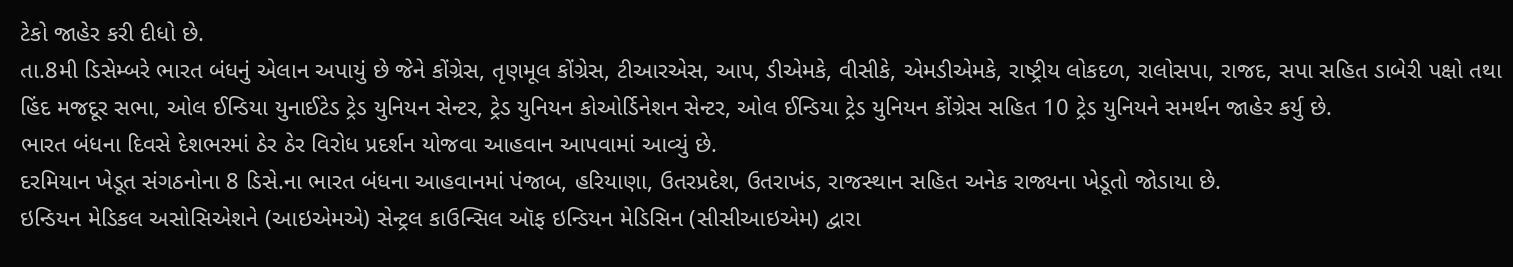ટેકો જાહેર કરી દીધો છે.
તા.8મી ડિસેમ્બરે ભારત બંધનું એલાન અપાયું છે જેને કોંગ્રેસ, તૃણમૂલ કોંગ્રેસ, ટીઆરએસ, આપ, ડીએમકે, વીસીકે, એમડીએમકે, રાષ્ટ્રીય લોકદળ, રાલોસપા, રાજદ, સપા સહિત ડાબેરી પક્ષો તથા હિંદ મજદૂર સભા, ઓલ ઈન્ડિયા યુનાઈટેડ ટ્રેડ યુનિયન સેન્ટર, ટ્રેડ યુનિયન કોઓર્ડિનેશન સેન્ટર, ઓલ ઈન્ડિયા ટ્રેડ યુનિયન કોંગ્રેસ સહિત 10 ટ્રેડ યુનિયને સમર્થન જાહેર કર્યુ છે.
ભારત બંધના દિવસે દેશભરમાં ઠેર ઠેર વિરોધ પ્રદર્શન યોજવા આહવાન આપવામાં આવ્યું છે.
દરમિયાન ખેડૂત સંગઠનોના 8 ડિસે.ના ભારત બંધના આહવાનમાં પંજાબ, હરિયાણા, ઉતરપ્રદેશ, ઉતરાખંડ, રાજસ્થાન સહિત અનેક રાજ્યના ખેડૂતો જોડાયા છે.
ઇન્ડિયન મેડિકલ અસોસિએશને (આઇએમએ) સેન્ટ્રલ કાઉન્સિલ ઑફ ઇન્ડિયન મેડિસિન (સીસીઆઇએમ) દ્વારા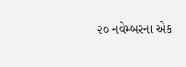૨૦ નવેમ્બરના એક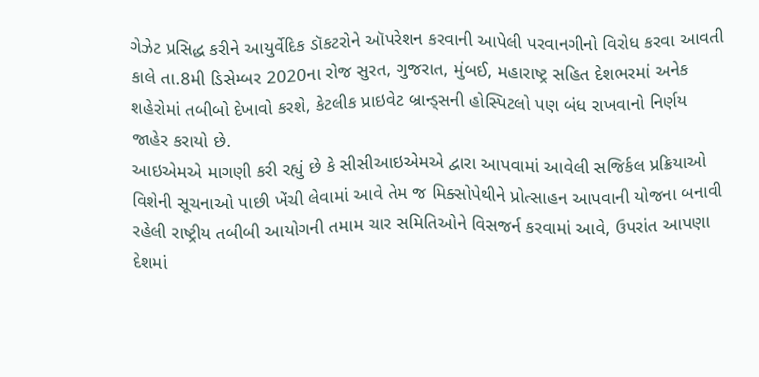ગેઝેટ પ્રસિદ્ધ કરીને આયુર્વેદિક ડૉકટરોને ઑપરેશન કરવાની આપેલી પરવાનગીનો વિરોધ કરવા આવતી કાલે તા.8મી ડિસેમ્બર 2020ના રોજ સુરત, ગુજરાત, મુંબઈ, મહારાષ્ટ્ર સહિત દેશભરમાં અનેક શહેરોમાં તબીબો દેખાવો કરશે, કેટલીક પ્રાઇવેટ બ્રાન્ડ્સની હોસ્પિટલો પણ બંધ રાખવાનો નિર્ણય જાહેર કરાયો છે.
આઇએમએ માગણી કરી રહ્યું છે કે સીસીઆઇએમએ દ્વારા આપવામાં આવેલી સજિર્કલ પ્રક્રિયાઓ વિશેની સૂચનાઓ પાછી ખેંચી લેવામાં આવે તેમ જ મિક્સોપેથીને પ્રોત્સાહન આપવાની યોજના બનાવી રહેલી રાષ્ટ્રીય તબીબી આયોગની તમામ ચાર સમિતિઓને વિસજર્ન કરવામાં આવે, ઉપરાંત આપણા દેશમાં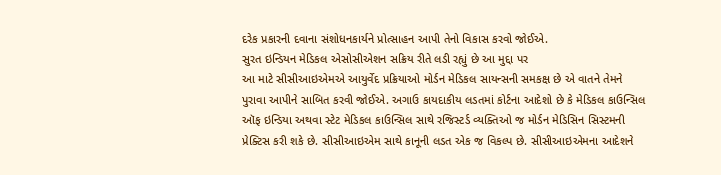દરેક પ્રકારની દવાના સંશોધનકાર્યને પ્રોત્સાહન આપી તેનો વિકાસ કરવો જોઈએ.
સુરત ઇન્ડિયન મેડિકલ એસોસીએશન સક્રિય રીતે લડી રહ્યું છે આ મુદ્દા પર
આ માટે સીસીઆઇએમએ આયુર્વેદ પ્રક્રિયાઓ મોર્ડન મેડિકલ સાયન્સની સમકક્ષ છે એ વાતને તેમને પુરાવા આપીને સાબિત કરવી જોઈએ. અગાઉ કાયદાકીય લડતમાં કોર્ટના આદેશો છે કે મેડિકલ કાઉન્સિલ ઑફ ઇન્ડિયા અથવા સ્ટેટ મેડિકલ કાઉન્સિલ સાથે રજિસ્ટર્ડ વ્યક્તિઓ જ મોર્ડન મેડિસિન સિસ્ટમની પ્રેક્ટિસ કરી શકે છે. સીસીઆઇએમ સાથે કાનૂની લડત એક જ વિકલ્પ છે. સીસીઆઇએમના આદેશને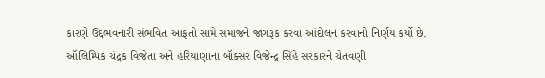કારણે ઉદ્દભવનારી સંભવિત આફતો સામે સમાજને જાગરૂક કરવા આંદોલન કરવાનો નિર્ણય કર્યો છે.
ઑલિમ્પિક ચંદ્રક વિજેતા અને હરિયાણાના બૉક્સર વિજેન્દ્ર સિંહે સરકારને ચેતવણી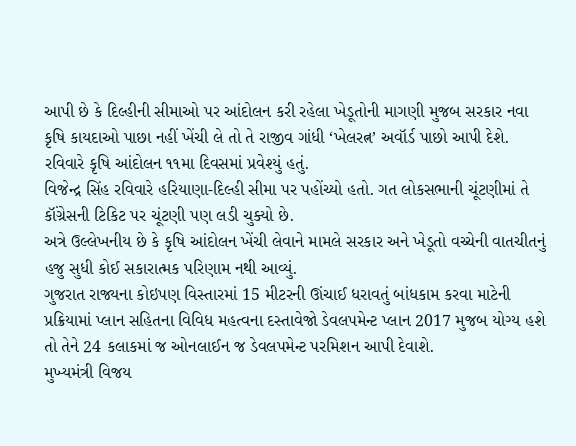આપી છે કે દિલ્હીની સીમાઓ પર આંદોલન કરી રહેલા ખેડૂતોની માગણી મુજબ સરકાર નવા કૃષિ કાયદાઓ પાછા નહીં ખેંચી લે તો તે રાજીવ ગાંધી ‘ખેલરત્ન’ અવૉર્ડ પાછો આપી દેશે.
રવિવારે કૃષિ આંદોલન ૧૧મા દિવસમાં પ્રવેશ્યું હતું.
વિજેન્દ્ર સિંહ રવિવારે હરિયાણા-દિલ્હી સીમા પર પહોંચ્યો હતો. ગત લોકસભાની ચૂંટણીમાં તે કૉંગ્રેસની ટિકિટ પર ચૂંટણી પણ લડી ચુક્યો છે.
અત્રે ઉલ્લેખનીય છે કે કૃષિ આંદોલન ખેંચી લેવાને મામલે સરકાર અને ખેડૂતો વચ્ચેની વાતચીતનું હજુ સુધી કોઈ સકારાત્મક પરિણામ નથી આવ્યું.
ગુજરાત રાજ્યના કોઇપણ વિસ્તારમાં 15 મીટરની ઊંચાઈ ધરાવતું બાંધકામ કરવા માટેની પ્રક્રિયામાં પ્લાન સહિતના વિવિધ મહત્વના દસ્તાવેજો ડેવલપમેન્ટ પ્લાન 2017 મુજબ યોગ્ય હશે તો તેને 24 કલાકમાં જ ઓનલાઈન જ ડેવલપમેન્ટ પરમિશન આપી દેવાશે.
મુખ્યમંત્રી વિજય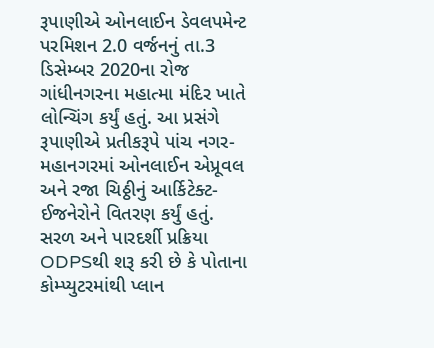રૂપાણીએ ઓનલાઈન ડેવલપમેન્ટ પરમિશન 2.0 વર્જનનું તા.3 ડિસેમ્બર 2020ના રોજ ગાંધીનગરના મહાત્મા મંદિર ખાતે લોન્ચિંગ કર્યું હતું. આ પ્રસંગે રૂપાણીએ પ્રતીકરૂપે પાંચ નગર-મહાનગરમાં ઓનલાઈન એપ્રૂવલ અને રજા ચિઠ્ઠીનું આર્કિટેક્ટ-ઈજનેરોને વિતરણ કર્યું હતું.
સરળ અને પારદર્શી પ્રક્રિયા ODPSથી શરૂ કરી છે કે પોતાના કોમ્પ્યુટરમાંથી પ્લાન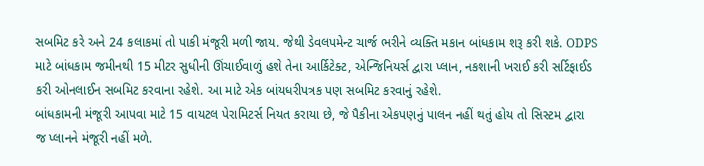સબમિટ કરે અને 24 કલાકમાં તો પાકી મંજૂરી મળી જાય. જેથી ડેવલપમેન્ટ ચાર્જ ભરીને વ્યક્તિ મકાન બાંધકામ શરૂ કરી શકે. ODPS માટે બાંધકામ જમીનથી 15 મીટર સુધીની ઊંચાઈવાળું હશે તેના આર્કિટેક્ટ, એન્જિનિયર્સ દ્વારા પ્લાન, નકશાની ખરાઈ કરી સર્ટિફાઈડ કરી ઓનલાઈન સબમિટ કરવાના રહેશે. આ માટે એક બાંયધરીપત્રક પણ સબમિટ કરવાનું રહેશે.
બાંધકામની મંજૂરી આપવા માટે 15 વાયટલ પેરામિટર્સ નિયત કરાયા છે, જે પૈકીના એકપણનું પાલન નહીં થતું હોય તો સિસ્ટમ દ્વારા જ પ્લાનને મંજૂરી નહીં મળે.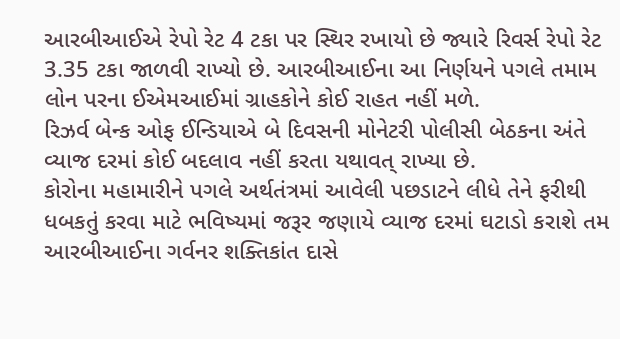આરબીઆઈએ રેપો રેટ 4 ટકા પર સ્થિર રખાયો છે જ્યારે રિવર્સ રેપો રેટ 3.35 ટકા જાળવી રાખ્યો છે. આરબીઆઈના આ નિર્ણયને પગલે તમામ લોન પરના ઈએમઆઈમાં ગ્રાહકોને કોઈ રાહત નહીં મળે.
રિઝર્વ બેન્ક ઓફ ઈન્ડિયાએ બે દિવસની મોનેટરી પોલીસી બેઠકના અંતે વ્યાજ દરમાં કોઈ બદલાવ નહીં કરતા યથાવત્ રાખ્યા છે.
કોરોના મહામારીને પગલે અર્થતંત્રમાં આવેલી પછડાટને લીધે તેને ફરીથી ધબકતું કરવા માટે ભવિષ્યમાં જરૂર જણાયે વ્યાજ દરમાં ઘટાડો કરાશે તમ આરબીઆઈના ગર્વનર શક્તિકાંત દાસે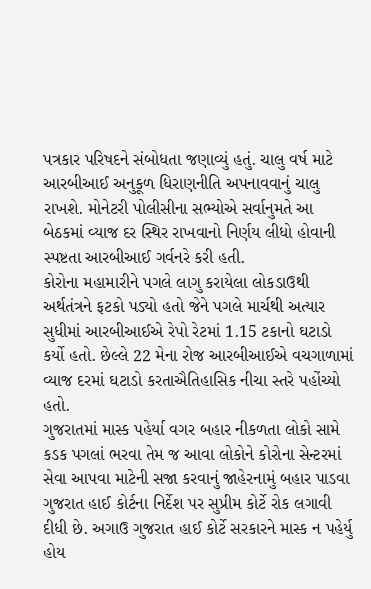પત્રકાર પરિષદને સંબોધતા જણાવ્યું હતું. ચાલુ વર્ષ માટે આરબીઆઈ અનુકૂળ ધિરાણનીતિ અપનાવવાનું ચાલુ રાખશે. મોનેટરી પોલીસીના સભ્યોએ સર્વાનુમતે આ બેઠકમાં વ્યાજ દર સ્થિર રાખવાનો નિર્ણય લીધો હોવાની સ્પષ્ટતા આરબીઆઈ ગર્વનરે કરી હતી.
કોરોના મહામારીને પગલે લાગુ કરાયેલા લોકડાઉથી અર્થતંત્રને ફટકો પડ્યો હતો જેને પગલે માર્ચથી અત્યાર સુધીમાં આરબીઆઈએ રેપો રેટમાં 1.15 ટકાનો ઘટાડો કર્યો હતો. છેલ્લે 22 મેના રોજ આરબીઆઈએ વચગાળામાં વ્યાજ દરમાં ઘટાડો કરતાઐતિહાસિક નીચા સ્તરે પહોંચ્યો હતો.
ગુજરાતમાં માસ્ક પહેર્યા વગર બહાર નીકળતા લોકો સામે કડક પગલાં ભરવા તેમ જ આવા લોકોને કોરોના સેન્ટરમાં સેવા આપવા માટેની સજા કરવાનું જાહેરનામું બહાર પાડવા ગુજરાત હાઈ કોર્ટના નિર્દેશ પર સુપ્રીમ કોર્ટે રોક લગાવી દીધી છે. અગાઉ ગુજરાત હાઈ કોર્ટે સરકારને માસ્ક ન પહેર્યુ હોય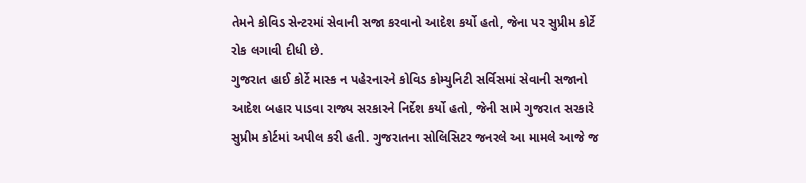તેમને કોવિડ સેન્ટરમાં સેવાની સજા કરવાનો આદેશ કર્યો હતો, જેના પર સુપ્રીમ કોર્ટે રોક લગાવી દીધી છે.
ગુજરાત હાઈ કોર્ટે માસ્ક ન પહેરનારને કોવિડ કોમ્યુનિટી સર્વિસમાં સેવાની સજાનો આદેશ બહાર પાડવા રાજ્ય સરકારને નિર્દેશ કર્યો હતો, જેની સામે ગુજરાત સરકારે સુપ્રીમ કોર્ટમાં અપીલ કરી હતી. ગુજરાતના સોલિસિટર જનરલે આ મામલે આજે જ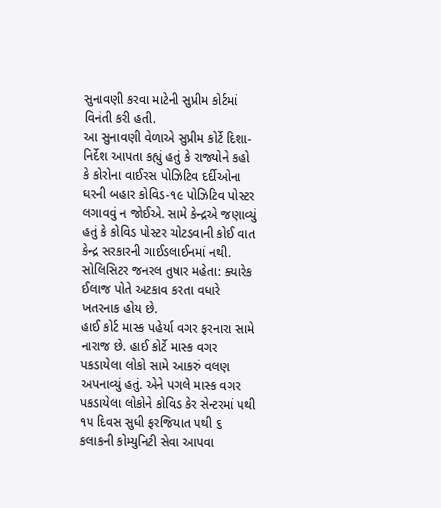સુનાવણી કરવા માટેની સુપ્રીમ કોર્ટમાં વિનંતી કરી હતી.
આ સુનાવણી વેળાએ સુપ્રીમ કોર્ટે દિશા-નિર્દેશ આપતા કહ્યું હતું કે રાજ્યોને કહો કે કોરોના વાઈરસ પોઝિટિવ દર્દીઓના ઘરની બહાર કોવિડ-૧૯ પોઝિટિવ પોસ્ટર લગાવવું ન જોઈએ. સામે કેન્દ્રએ જણાવ્યું હતું કે કોવિડ પોસ્ટર ચોટડવાની કોઈ વાત કેન્દ્ર સરકારની ગાઈડલાઈનમાં નથી. સોલિસિટર જનરલ તુષાર મહેતા: ક્યારેક ઈલાજ પોતે અટકાવ કરતા વધારે ખતરનાક હોય છે.
હાઈ કોર્ટ માસ્ક પહેર્યા વગર ફરનારા સામે નારાજ છે. હાઈ કોર્ટે માસ્ક વગર પકડાયેલા લોકો સામે આકરું વલણ અપનાવ્યું હતું. એને પગલે માસ્ક વગર પકડાયેલા લોકોને કોવિડ કેર સેન્ટરમાં ૫થી ૧૫ દિવસ સુધી ફરજિયાત ૫થી ૬ કલાકની કોમ્યુનિટી સેવા આપવા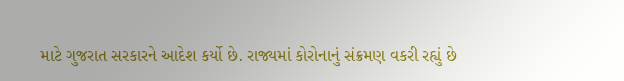માટે ગુજરાત સરકારને આદેશ કર્યો છે. રાજ્યમાં કોરોનાનું સંક્રમણ વકરી રહ્યું છે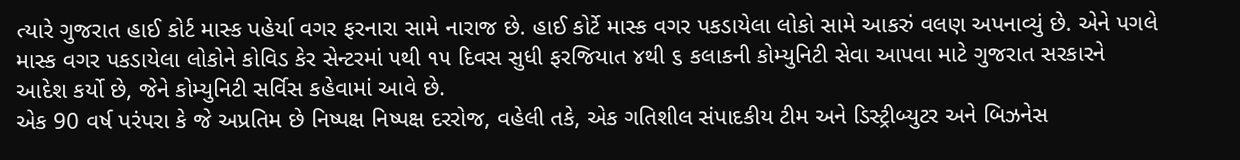ત્યારે ગુજરાત હાઈ કોર્ટ માસ્ક પહેર્યા વગર ફરનારા સામે નારાજ છે. હાઈ કોર્ટે માસ્ક વગર પકડાયેલા લોકો સામે આકરું વલણ અપનાવ્યું છે. એને પગલે માસ્ક વગર પકડાયેલા લોકોને કોવિડ કેર સેન્ટરમાં ૫થી ૧૫ દિવસ સુધી ફરજિયાત ૪થી ૬ કલાકની કોમ્યુનિટી સેવા આપવા માટે ગુજરાત સરકારને આદેશ કર્યો છે, જેને કોમ્યુનિટી સર્વિસ કહેવામાં આવે છે.
એક 90 વર્ષ પરંપરા કે જે અપ્રતિમ છે નિષ્પક્ષ નિષ્પક્ષ દરરોજ, વહેલી તકે, એક ગતિશીલ સંપાદકીય ટીમ અને ડિસ્ટ્રીબ્યુટર અને બિઝનેસ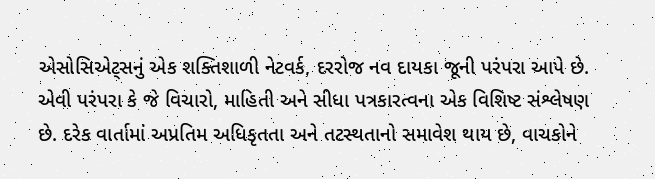એસોસિએટ્સનું એક શક્તિશાળી નેટવર્ક, દરરોજ નવ દાયકા જૂની પરંપરા આપે છે. એવી પરંપરા કે જે વિચારો, માહિતી અને સીધા પત્રકારત્વના એક વિશિષ્ટ સંશ્લેષણ છે. દરેક વાર્તામાં અપ્રતિમ અધિકૃતતા અને તટસ્થતાનો સમાવેશ થાય છે, વાચકોને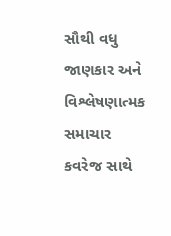સૌથી વધુ જાણકાર અને વિશ્લેષણાત્મક સમાચાર કવરેજ સાથે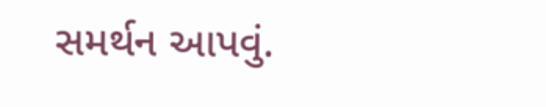સમર્થન આપવું.